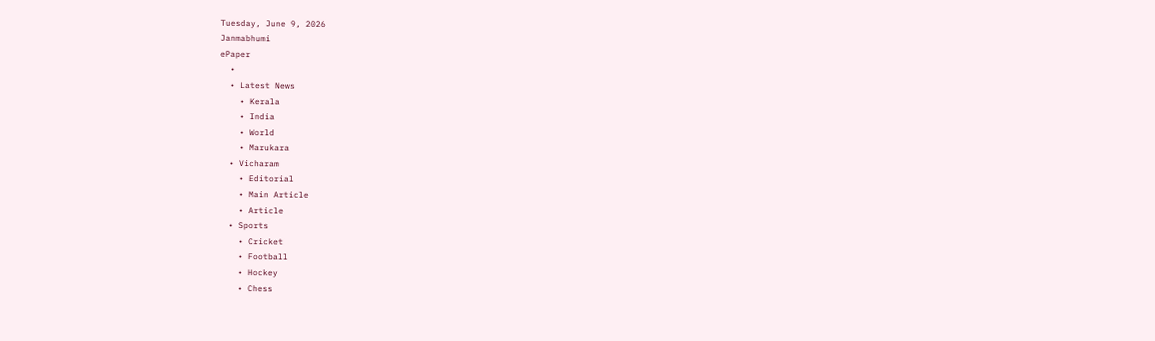Tuesday, June 9, 2026
Janmabhumi
ePaper
  •
  • Latest News
    • Kerala
    • India
    • World
    • Marukara
  • Vicharam
    • Editorial
    • Main Article
    • Article
  • Sports
    • Cricket
    • Football
    • Hockey
    • Chess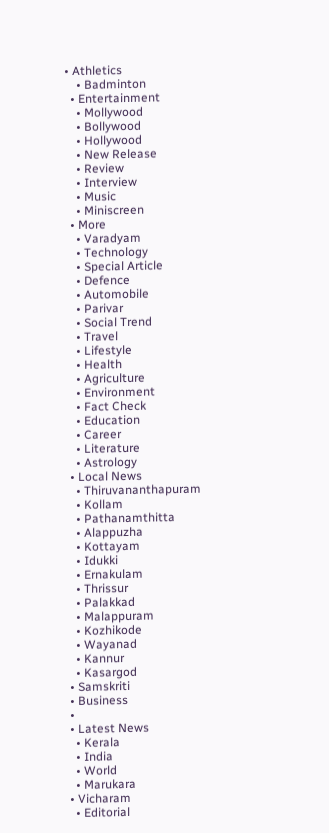• Athletics
    • Badminton
  • Entertainment
    • Mollywood
    • Bollywood
    • Hollywood
    • New Release
    • Review
    • Interview
    • Music
    • Miniscreen
  • More
    • Varadyam
    • Technology
    • Special Article
    • Defence
    • Automobile
    • Parivar
    • Social Trend
    • Travel
    • Lifestyle
    • Health
    • Agriculture
    • Environment
    • Fact Check
    • Education
    • Career
    • Literature
    • Astrology
  • Local News
    • Thiruvananthapuram
    • Kollam
    • Pathanamthitta
    • Alappuzha
    • Kottayam
    • Idukki
    • Ernakulam
    • Thrissur
    • Palakkad
    • Malappuram
    • Kozhikode
    • Wayanad
    • Kannur
    • Kasargod
  • Samskriti
  • Business
  •
  • Latest News
    • Kerala
    • India
    • World
    • Marukara
  • Vicharam
    • Editorial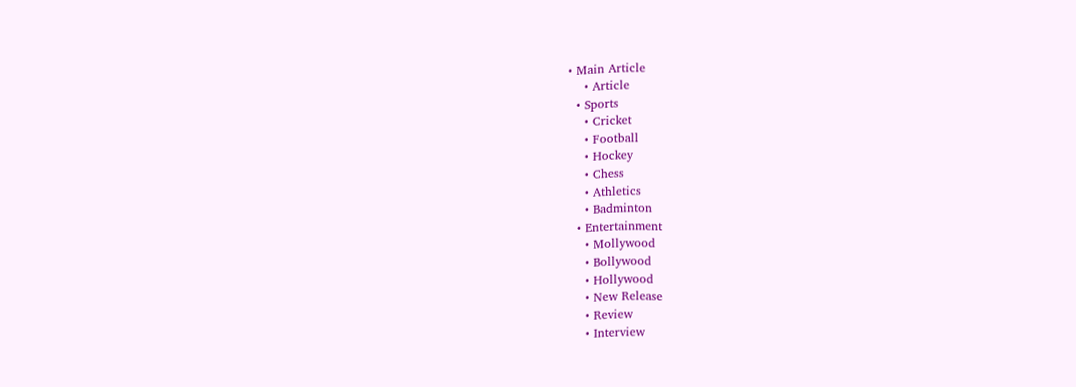• Main Article
    • Article
  • Sports
    • Cricket
    • Football
    • Hockey
    • Chess
    • Athletics
    • Badminton
  • Entertainment
    • Mollywood
    • Bollywood
    • Hollywood
    • New Release
    • Review
    • Interview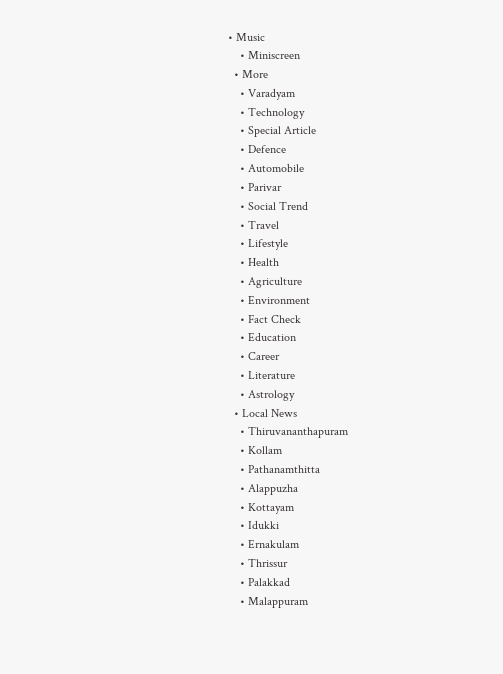• Music
    • Miniscreen
  • More
    • Varadyam
    • Technology
    • Special Article
    • Defence
    • Automobile
    • Parivar
    • Social Trend
    • Travel
    • Lifestyle
    • Health
    • Agriculture
    • Environment
    • Fact Check
    • Education
    • Career
    • Literature
    • Astrology
  • Local News
    • Thiruvananthapuram
    • Kollam
    • Pathanamthitta
    • Alappuzha
    • Kottayam
    • Idukki
    • Ernakulam
    • Thrissur
    • Palakkad
    • Malappuram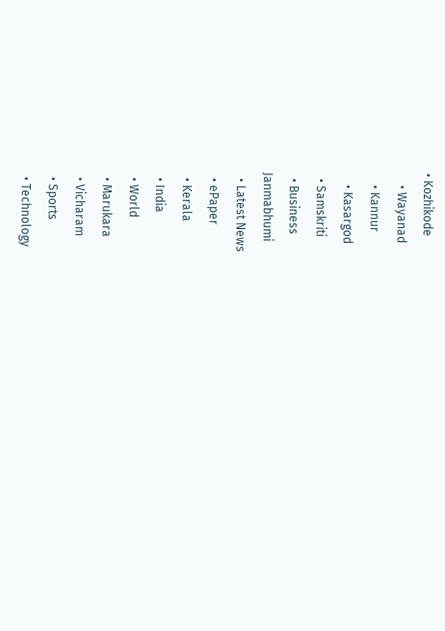• Kozhikode
    • Wayanad
    • Kannur
    • Kasargod
  • Samskriti
  • Business
Janmabhumi
  • Latest News
  • ePaper
  • Kerala
  • India
  • World
  • Marukara
  • Vicharam
  • Sports
  • Technology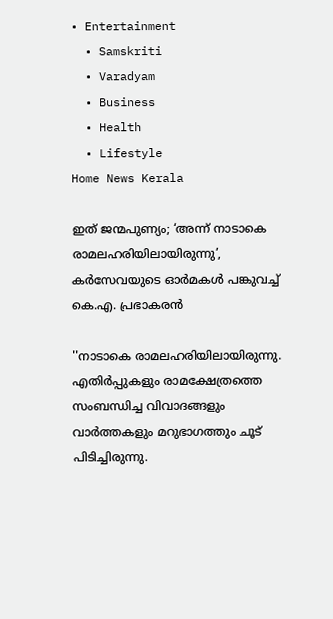• Entertainment
  • Samskriti
  • Varadyam
  • Business
  • Health
  • Lifestyle
Home News Kerala

ഇത് ജന്മപുണ്യം; ‘അന്ന് നാടാകെ രാമലഹരിയിലായിരുന്നു’, കര്‍സേവയുടെ ഓര്‍മകള്‍ പങ്കുവച്ച് കെ.എ. പ്രഭാകരന്‍

''നാടാകെ രാമലഹരിയിലായിരുന്നു. എതിര്‍പ്പുകളും രാമക്ഷേത്രത്തെ സംബന്ധിച്ച വിവാദങ്ങളും വാര്‍ത്തകളും മറുഭാഗത്തും ചൂട് പിടിച്ചിരുന്നു.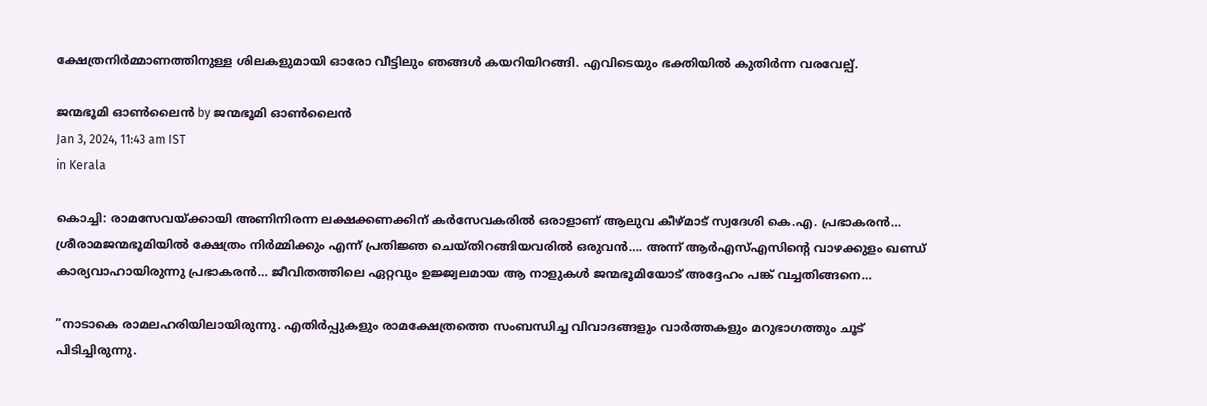ക്ഷേത്രനിര്‍മ്മാണത്തിനുള്ള ശിലകളുമായി ഓരോ വീട്ടിലും ഞങ്ങള്‍ കയറിയിറങ്ങി. എവിടെയും ഭക്തിയില്‍ കുതിര്‍ന്ന വരവേല്പ്.

ജന്മഭൂമി ഓണ്‍ലൈന്‍ by ജന്മഭൂമി ഓണ്‍ലൈന്‍
Jan 3, 2024, 11:43 am IST
in Kerala

കൊച്ചി: രാമസേവയ്‌ക്കായി അണിനിരന്ന ലക്ഷക്കണക്കിന് കര്‍സേവകരില്‍ ഒരാളാണ് ആലുവ കീഴ്മാട് സ്വദേശി കെ.എ. പ്രഭാകരന്‍… ശ്രീരാമജന്മഭൂമിയില്‍ ക്ഷേത്രം നിര്‍മ്മിക്കും എന്ന് പ്രതിജ്ഞ ചെയ്തിറങ്ങിയവരില്‍ ഒരുവന്‍…. അന്ന് ആര്‍എസ്എസിന്റെ വാഴക്കുളം ഖണ്ഡ് കാര്യവാഹായിരുന്നു പ്രഭാകരന്‍… ജീവിതത്തിലെ ഏറ്റവും ഉജ്ജ്വലമായ ആ നാളുകള്‍ ജന്മഭൂമിയോട് അദ്ദേഹം പങ്ക് വച്ചതിങ്ങനെ…

”നാടാകെ രാമലഹരിയിലായിരുന്നു. എതിര്‍പ്പുകളും രാമക്ഷേത്രത്തെ സംബന്ധിച്ച വിവാദങ്ങളും വാര്‍ത്തകളും മറുഭാഗത്തും ചൂട് പിടിച്ചിരുന്നു.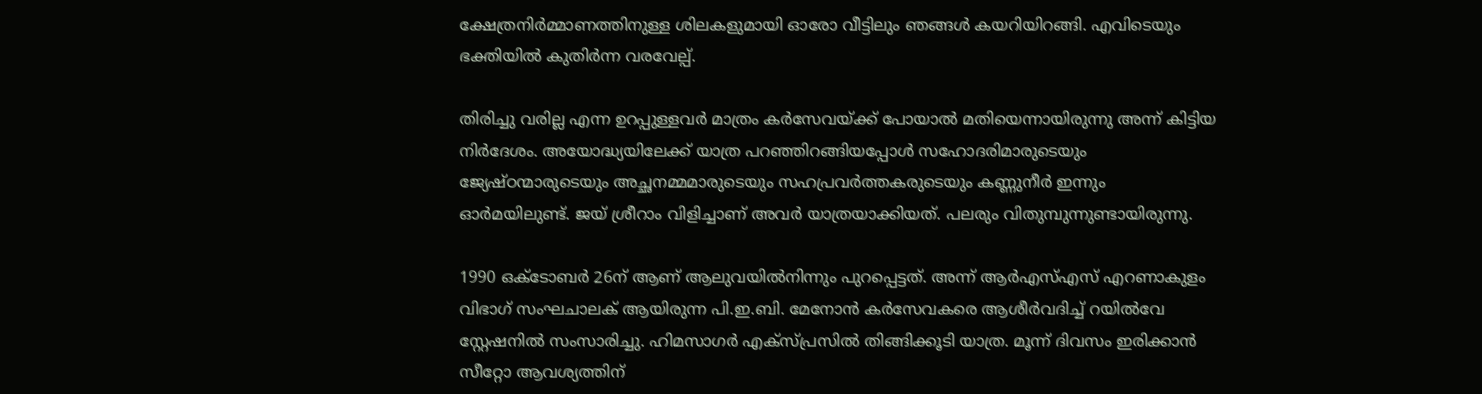ക്ഷേത്രനിര്‍മ്മാണത്തിനുള്ള ശിലകളുമായി ഓരോ വീട്ടിലും ഞങ്ങള്‍ കയറിയിറങ്ങി. എവിടെയും ഭക്തിയില്‍ കുതിര്‍ന്ന വരവേല്പ്.

തിരിച്ചു വരില്ല എന്ന ഉറപ്പുള്ളവര്‍ മാത്രം കര്‍സേവയ്‌ക്ക് പോയാല്‍ മതിയെന്നായിരുന്നു അന്ന് കിട്ടിയ നിര്‍ദേശം. അയോദ്ധ്യയിലേക്ക് യാത്ര പറഞ്ഞിറങ്ങിയപ്പോള്‍ സഹോദരിമാരുടെയും ജ്യേഷ്ഠന്മാരുടെയും അച്ഛനമ്മമാരുടെയും സഹപ്രവര്‍ത്തകരുടെയും കണ്ണുനീര്‍ ഇന്നും ഓര്‍മയിലുണ്ട്. ജയ് ശ്രീറാം വിളിച്ചാണ് അവര്‍ യാത്രയാക്കിയത്. പലരും വിതുമ്പുന്നുണ്ടായിരുന്നു.

1990 ഒക്ടോബര്‍ 26ന് ആണ് ആലുവയില്‍നിന്നും പുറപ്പെട്ടത്. അന്ന് ആര്‍എസ്എസ് എറണാകുളം വിഭാഗ് സംഘചാലക് ആയിരുന്ന പി.ഇ.ബി. മേനോന്‍ കര്‍സേവകരെ ആശീര്‍വദിച്ച് റയില്‍വേ സ്റ്റേഷനില്‍ സംസാരിച്ചു. ഹിമസാഗര്‍ എക്സ്പ്രസില്‍ തിങ്ങിക്കൂടി യാത്ര. മൂന്ന് ദിവസം ഇരിക്കാന്‍ സീറ്റോ ആവശ്യത്തിന്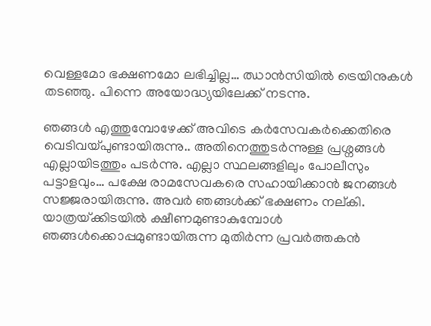വെള്ളമോ ഭക്ഷണമോ ലഭിച്ചില്ല… ഝാന്‍സിയില്‍ ട്രെയിനുകള്‍ തടഞ്ഞു. പിന്നെ അയോദ്ധ്യയിലേക്ക് നടന്നു.

ഞങ്ങള്‍ എത്തുമ്പോഴേക്ക് അവിടെ കര്‍സേവകര്‍ക്കെതിരെ വെടിവയ്‌പുണ്ടായിരുന്നു.. അതിനെത്തുടര്‍ന്നുള്ള പ്രശ്നങ്ങള്‍ എല്ലായിടത്തും പടര്‍ന്നു. എല്ലാ സ്ഥലങ്ങളിലും പോലീസും പട്ടാളവും… പക്ഷേ രാമസേവകരെ സഹായിക്കാന്‍ ജനങ്ങള്‍ സജ്ജരായിരുന്നു. അവര്‍ ഞങ്ങള്‍ക്ക് ഭക്ഷണം നല്കി. യാത്രയ്‌ക്കിടയില്‍ ക്ഷീണമുണ്ടാകുമ്പോള്‍ ഞങ്ങള്‍ക്കൊപ്പമുണ്ടായിരുന്ന മുതിര്‍ന്ന പ്രവര്‍ത്തകന്‍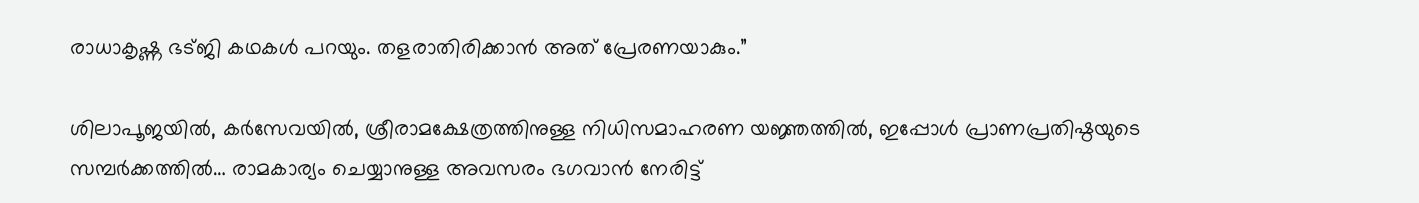രാധാകൃഷ്ണ ഭട്ജി കഥകള്‍ പറയും. തളരാതിരിക്കാന്‍ അത് പ്രേരണയാകും.”

ശിലാപൂജയില്‍, കര്‍സേവയില്‍, ശ്രീരാമക്ഷേത്രത്തിനുള്ള നിധിസമാഹരണ യജ്ഞത്തില്‍, ഇപ്പോള്‍ പ്രാണപ്രതിഷ്ഠയുടെ സമ്പര്‍ക്കത്തില്‍… രാമകാര്യം ചെയ്യാനുള്ള അവസരം ഭഗവാന്‍ നേരിട്ട്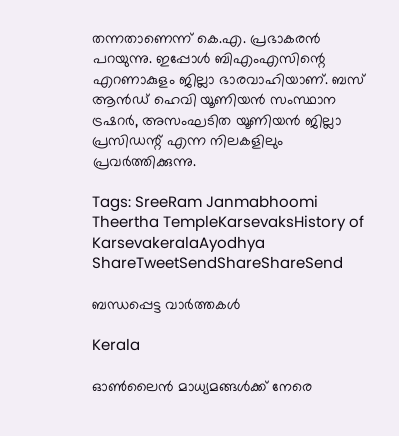തന്നതാണെന്ന് കെ.എ. പ്രഭാകരന്‍ പറയുന്നു. ഇപ്പോള്‍ ബിഎംഎസിന്റെ എറണാകുളം ജില്ലാ ഭാരവാഹിയാണ്. ബസ് ആന്‍ഡ് ഹെവി യൂണിയന്‍ സംസ്ഥാന ട്രഷറര്‍, അസംഘടിത യൂണിയന്‍ ജില്ലാ പ്രസിഡന്റ് എന്ന നിലകളിലും പ്രവര്‍ത്തിക്കുന്നു.

Tags: SreeRam Janmabhoomi Theertha TempleKarsevaksHistory of KarsevakeralaAyodhya
ShareTweetSendShareShareSend

ബന്ധപ്പെട്ട വാര്‍ത്തകള്‍

Kerala

ഓൺലൈൻ മാധ്യമങ്ങൾക്ക് നേരെ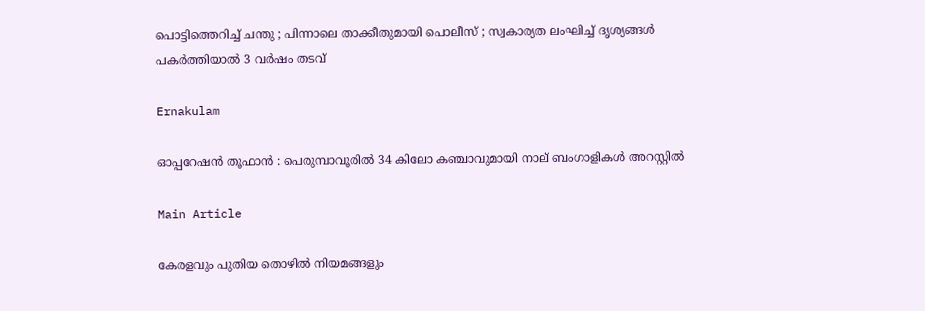പൊട്ടിത്തെറിച്ച് ചന്തു ; പിന്നാലെ താക്കീതുമായി പൊലീസ് ; സ്വകാര്യത ലംഘിച്ച് ദൃശ്യങ്ങൾ പകർത്തിയാൽ 3 വർഷം തടവ്

Ernakulam

ഓപ്പറേഷൻ തൂഫാൻ : പെരുമ്പാവൂരിൽ 34 കിലോ കഞ്ചാവുമായി നാല് ബംഗാളികൾ അറസ്റ്റിൽ

Main Article

കേരളവും പുതിയ തൊഴില്‍ നിയമങ്ങളും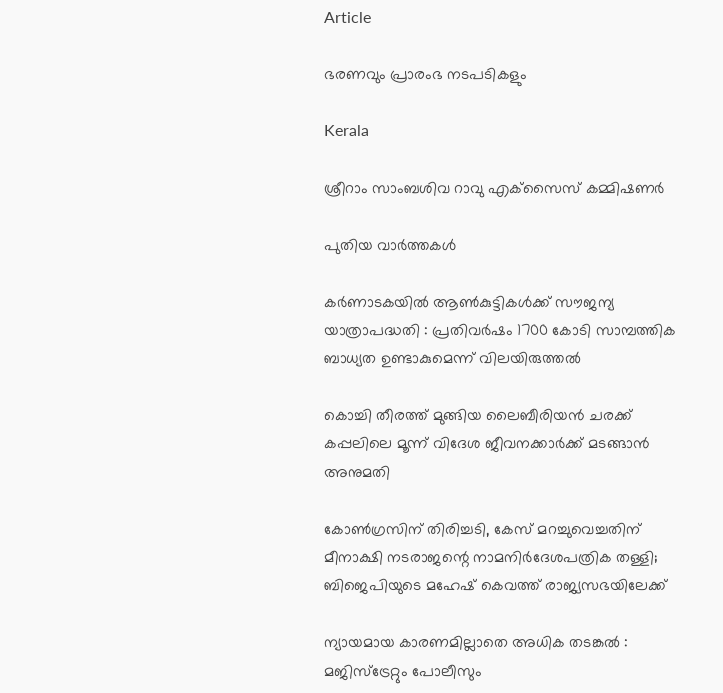Article

ഭരണവും പ്രാരംഭ നടപടികളും

Kerala

ശ്രീറാം സാംബശിവ റാവു എക്‌സൈസ് കമ്മിഷണര്‍

പുതിയ വാര്‍ത്തകള്‍

കര്‍ണാടകയില്‍ ആണ്‍കുട്ടികള്‍ക്ക് സൗജന്യ യാത്രാപദ്ധതി : പ്രതിവര്‍ഷം 1700 കോടി സാമ്പത്തിക ബാധ്യത ഉണ്ടാകുമെന്ന് വിലയിരുത്തല്‍

കൊച്ചി തീരത്ത് മുങ്ങിയ ലൈബീരിയന്‍ ചരക്ക് കപ്പലിലെ മൂന്ന് വിദേശ ജീവനക്കാര്‍ക്ക് മടങ്ങാന്‍ അനുമതി

കോണ്‍ഗ്രസിന് തിരിച്ചടി, കേസ് മറച്ചുവെച്ചതിന് മീനാക്ഷി നടരാജന്റെ നാമനിര്‍ദേശപത്രിക തള്ളി; ബിജെപിയുടെ മഹേഷ് കെവത്ത് രാജ്യസഭയിലേക്ക്

ന്യായമായ കാരണമില്ലാതെ അധിക തടങ്കല്‍ : മജിസ്ട്രേറ്റും പോലീസും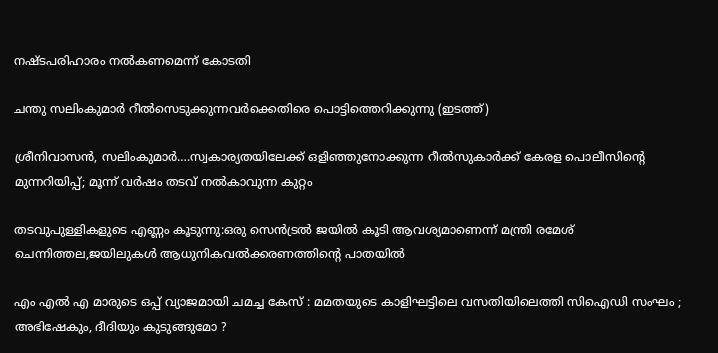നഷ്ടപരിഹാരം നല്‍കണമെന്ന് കോടതി

ചന്തു സലിംകുമാര്‍ റീല്‍സെടുക്കുന്നവര്‍ക്കെതിരെ പൊട്ടിത്തെറിക്കുന്നു (ഇടത്ത്)

ശ്രീനിവാസന്‍, സലിംകുമാര്‍….സ്വകാര്യതയിലേക്ക് ഒളിഞ്ഞുനോക്കുന്ന റീല്‍സുകാര്‍ക്ക് കേരള പൊലീസിന്റെ മുന്നറിയിപ്പ്; മൂന്ന് വര്‍ഷം തടവ് നല്‍കാവുന്ന കുറ്റം

തടവുപുള്ളികളുടെ എണ്ണം കൂടുന്നു:ഒരു സെന്‍ട്രല്‍ ജയില്‍ കൂടി ആവശ്യമാണെന്ന് മന്ത്രി രമേശ് ചെന്നിത്തല,ജയിലുകള്‍ ആധുനികവല്‍ക്കരണത്തിന്റെ പാതയില്‍

എം എൽ എ മാരുടെ ഒപ്പ് വ്യാജമായി ചമച്ച കേസ് : മമതയുടെ കാളിഘട്ടിലെ വസതിയിലെത്തി സിഐഡി സംഘം ; അഭിഷേകും, ദീദിയും കുടുങ്ങുമോ ?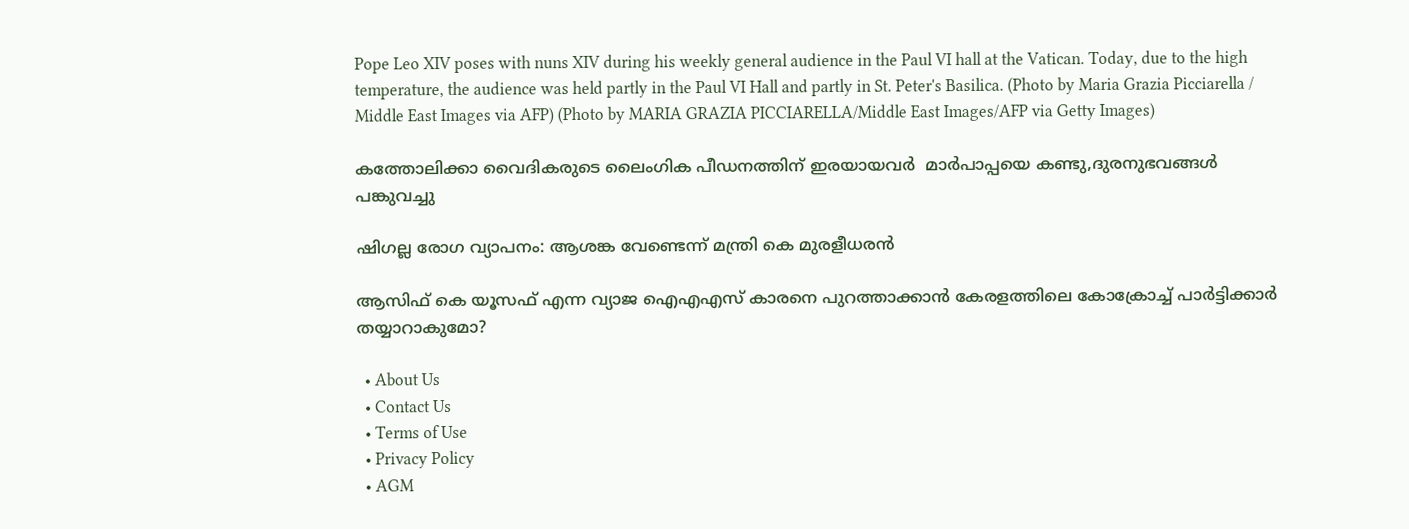Pope Leo XIV poses with nuns XIV during his weekly general audience in the Paul VI hall at the Vatican. Today, due to the high temperature, the audience was held partly in the Paul VI Hall and partly in St. Peter's Basilica. (Photo by Maria Grazia Picciarella / Middle East Images via AFP) (Photo by MARIA GRAZIA PICCIARELLA/Middle East Images/AFP via Getty Images)

കത്തോലിക്കാ വൈദികരുടെ ലൈംഗിക പീഡനത്തിന് ഇരയായവര്‍  മാര്‍പാപ്പയെ കണ്ടു,ദുരനുഭവങ്ങള്‍ പങ്കുവച്ചു

ഷിഗല്ല രോഗ വ്യാപനം: ആശങ്ക വേണ്ടെന്ന് മന്ത്രി കെ മുരളീധരന്‍

ആസിഫ് കെ യൂസഫ് എന്ന വ്യാജ ഐഎഎസ് കാരനെ പുറത്താക്കാന്‍ കേരളത്തിലെ കോക്രോച്ച് പാര്‍ട്ടിക്കാര്‍ തയ്യാറാകുമോ?

  • About Us
  • Contact Us
  • Terms of Use
  • Privacy Policy
  • AGM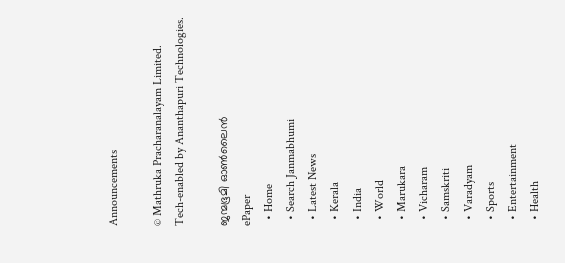Announcements

© Mathruka Pracharanalayam Limited.
Tech-enabled by Ananthapuri Technologies.

ജന്മഭൂമി ഓണ്‍ലൈന്‍
ePaper
  • Home
  • Search Janmabhumi
  • Latest News
  • Kerala
  • India
  • World
  • Marukara
  • Vicharam
  • Samskriti
  • Varadyam
  • Sports
  • Entertainment
  • Health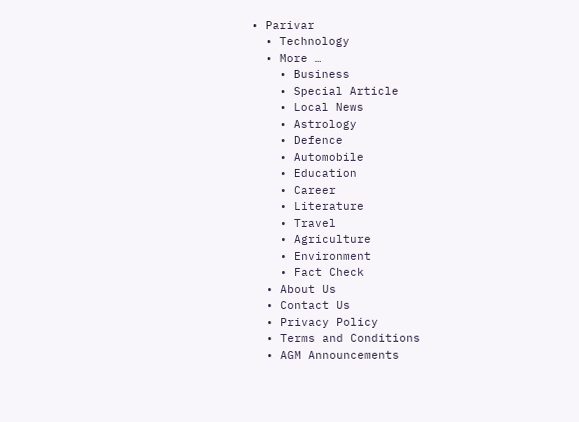• Parivar
  • Technology
  • More …
    • Business
    • Special Article
    • Local News
    • Astrology
    • Defence
    • Automobile
    • Education
    • Career
    • Literature
    • Travel
    • Agriculture
    • Environment
    • Fact Check
  • About Us
  • Contact Us
  • Privacy Policy
  • Terms and Conditions
  • AGM Announcements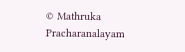© Mathruka Pracharanalayam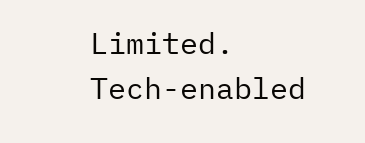Limited.
Tech-enabled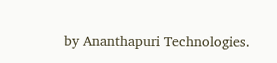by Ananthapuri Technologies.